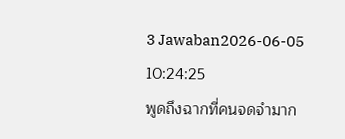3 Jawaban2026-06-05 10:24:25
พูดถึงฉากที่คนจดจำมาก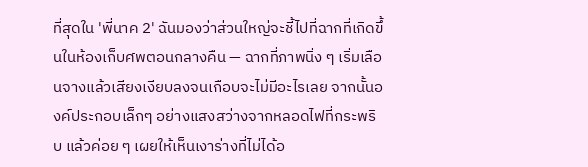ที่สุดใน 'พี่นาค 2' ฉันมองว่าส่วนใหญ่จะชี้ไปที่ฉากที่เกิดขึ้นในห้องเก็บศพตอนกลางคืน — ฉากที่ภาพนิ่ง ๆ เริ่มเลือนจางแล้วเสียงเงียบลงจนเกือบจะไม่มีอะไรเลย จากนั้นองค์ประกอบเล็กๆ อย่างแสงสว่างจากหลอดไฟที่กระพริบ แล้วค่อย ๆ เผยให้เห็นเงาร่างที่ไม่ได้อ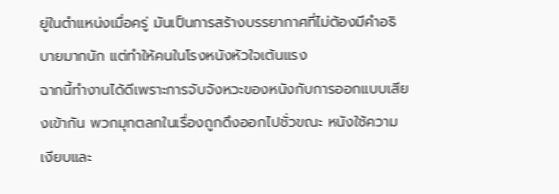ยู่ในตำแหน่งเมื่อครู่ มันเป็นการสร้างบรรยากาศที่ไม่ต้องมีคำอธิบายมากนัก แต่ทำให้คนในโรงหนังหัวใจเต้นแรง
ฉากนี้ทำงานได้ดีเพราะการจับจังหวะของหนังกับการออกแบบเสียงเข้ากัน พวกมุกตลกในเรื่องถูกดึงออกไปชั่วขณะ หนังใช้ความเงียบและ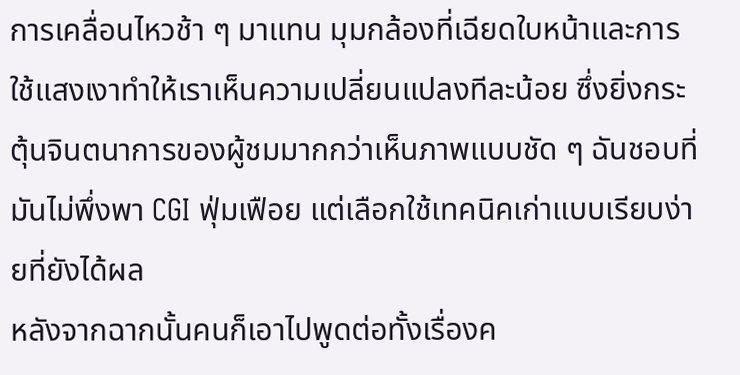การเคลื่อนไหวช้า ๆ มาแทน มุมกล้องที่เฉียดใบหน้าและการใช้แสงเงาทำให้เราเห็นความเปลี่ยนแปลงทีละน้อย ซึ่งยิ่งกระตุ้นจินตนาการของผู้ชมมากกว่าเห็นภาพแบบชัด ๆ ฉันชอบที่มันไม่พึ่งพา CGI ฟุ่มเฟือย แต่เลือกใช้เทคนิคเก่าแบบเรียบง่ายที่ยังได้ผล
หลังจากฉากนั้นคนก็เอาไปพูดต่อทั้งเรื่องค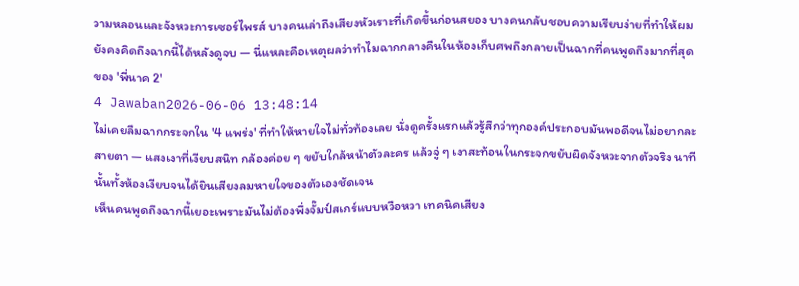วามหลอนและจังหวะการเซอร์ไพรส์ บางคนเล่าถึงเสียงหัวเราะที่เกิดขึ้นก่อนสยอง บางคนกลับชอบความเรียบง่ายที่ทำให้ผมยังคงคิดถึงฉากนี้ได้หลังดูจบ — นี่แหละคือเหตุผลว่าทำไมฉากกลางคืนในห้องเก็บศพถึงกลายเป็นฉากที่คนพูดถึงมากที่สุดของ 'พี่นาค 2'
4 Jawaban2026-06-06 13:48:14
ไม่เคยลืมฉากกระจกใน '4 แพร่ง' ที่ทำให้หายใจไม่ทั่วท้องเลย นั่งดูครั้งแรกแล้วรู้สึกว่าทุกองค์ประกอบมันพอดีจนไม่อยากละสายตา — แสงเงาที่เงียบสนิท กล้องค่อย ๆ ขยับใกล้หน้าตัวละคร แล้วจู่ ๆ เงาสะท้อนในกระจกขยับผิดจังหวะจากตัวจริง นาทีนั้นทั้งห้องเงียบจนได้ยินเสียงลมหายใจของตัวเองชัดเจน
เห็นคนพูดถึงฉากนี้เยอะเพราะมันไม่ต้องพึ่งจั๊มป์สเกร์แบบหวือหวา เทคนิคเสียง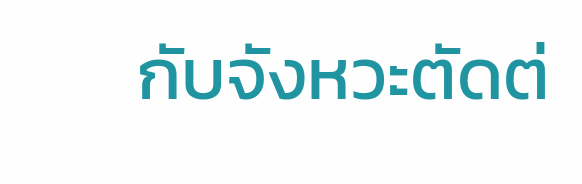กับจังหวะตัดต่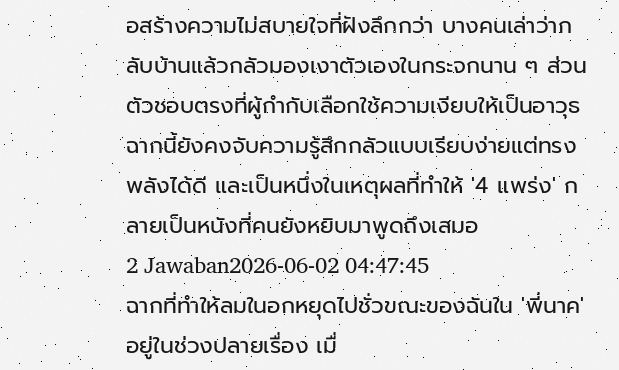อสร้างความไม่สบายใจที่ฝังลึกกว่า บางคนเล่าว่ากลับบ้านแล้วกลัวมองเงาตัวเองในกระจกนาน ๆ ส่วนตัวชอบตรงที่ผู้กำกับเลือกใช้ความเงียบให้เป็นอาวุธ ฉากนี้ยังคงจับความรู้สึกกลัวแบบเรียบง่ายแต่ทรงพลังได้ดี และเป็นหนึ่งในเหตุผลที่ทำให้ '4 แพร่ง' กลายเป็นหนังที่คนยังหยิบมาพูดถึงเสมอ
2 Jawaban2026-06-02 04:47:45
ฉากที่ทำให้ลมในอกหยุดไปชั่วขณะของฉันใน 'พี่นาค' อยู่ในช่วงปลายเรื่อง เมื่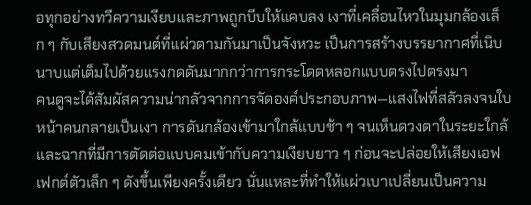อทุกอย่างทวีความเงียบและภาพถูกบีบให้แคบลง เงาที่เคลื่อนไหวในมุมกล้องเล็ก ๆ กับเสียงสวดมนต์ที่แผ่วตามกันมาเป็นจังหวะ เป็นการสร้างบรรยากาศที่เนิบนาบแต่เต็มไปด้วยแรงกดดันมากกว่าการกระโดดหลอกแบบตรงไปตรงมา
คนดูจะได้สัมผัสความน่ากลัวจากการจัดองค์ประกอบภาพ—แสงไฟที่สลัวลงจนใบหน้าคนกลายเป็นเงา การดันกล้องเข้ามาใกล้แบบช้า ๆ จนเห็นดวงตาในระยะใกล้ และฉากที่มีการตัดต่อแบบคมเข้ากับความเงียบยาว ๆ ก่อนจะปล่อยให้เสียงเอฟเฟกต์ตัวเล็ก ๆ ดังขึ้นเพียงครั้งเดียว นั่นแหละที่ทำให้แผ่วเบาเปลี่ยนเป็นความ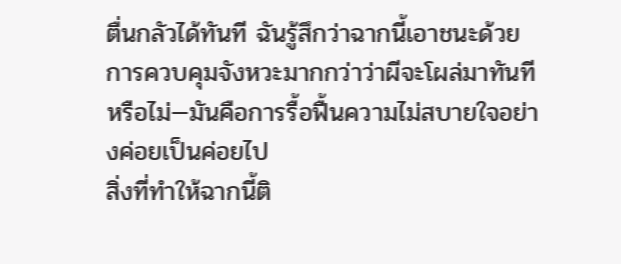ตื่นกลัวได้ทันที ฉันรู้สึกว่าฉากนี้เอาชนะด้วยการควบคุมจังหวะมากกว่าว่าผีจะโผล่มาทันทีหรือไม่—มันคือการรื้อฟื้นความไม่สบายใจอย่างค่อยเป็นค่อยไป
สิ่งที่ทำให้ฉากนี้ติ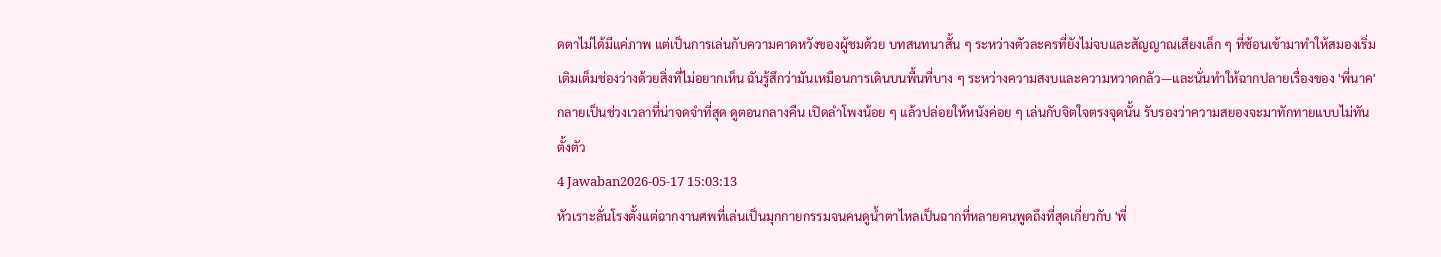ดตาไม่ได้มีแค่ภาพ แต่เป็นการเล่นกับความคาดหวังของผู้ชมด้วย บทสนทนาสั้น ๆ ระหว่างตัวละครที่ยังไม่จบและสัญญาณเสียงเล็ก ๆ ที่ซ้อนเข้ามาทำให้สมองเริ่มเติมเต็มช่องว่างด้วยสิ่งที่ไม่อยากเห็น ฉันรู้สึกว่ามันเหมือนการเดินบนพื้นที่บาง ๆ ระหว่างความสงบและความหวาดกลัว—และนั่นทำให้ฉากปลายเรื่องของ 'พี่นาค' กลายเป็นช่วงเวลาที่น่าจดจำที่สุด ดูตอนกลางคืน เปิดลำโพงน้อย ๆ แล้วปล่อยให้หนังค่อย ๆ เล่นกับจิตใจตรงจุดนั้น รับรองว่าความสยองจะมาทักทายแบบไม่ทันตั้งตัว
4 Jawaban2026-05-17 15:03:13
หัวเราะลั่นโรงตั้งแต่ฉากงานศพที่เล่นเป็นมุกกายกรรมจนคนดูน้ำตาไหลเป็นฉากที่หลายคนพูดถึงที่สุดเกี่ยวกับ 'พี่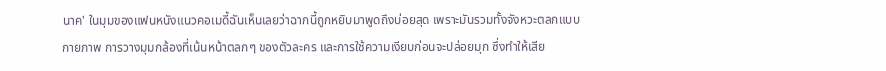นาค' ในมุมของแฟนหนังแนวคอเมดี้ฉันเห็นเลยว่าฉากนี้ถูกหยิบมาพูดถึงบ่อยสุด เพราะมันรวมทั้งจังหวะตลกแบบกายภาพ การวางมุมกล้องที่เน้นหน้าตลกๆ ของตัวละคร และการใช้ความเงียบก่อนจะปล่อยมุก ซึ่งทำให้เสีย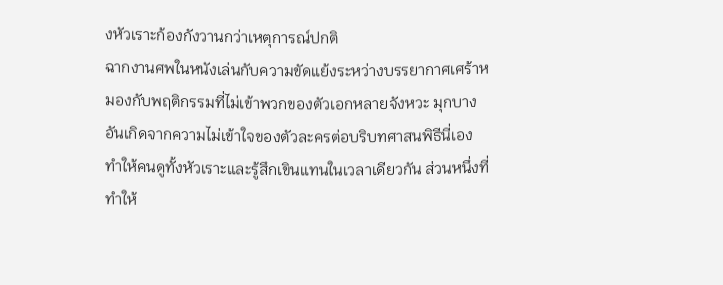งหัวเราะก้องกังวานกว่าเหตุการณ์ปกติ
ฉากงานศพในหนังเล่นกับความขัดแย้งระหว่างบรรยากาศเศร้าหมองกับพฤติกรรมที่ไม่เข้าพวกของตัวเอกหลายจังหวะ มุกบางอันเกิดจากความไม่เข้าใจของตัวละครต่อบริบทศาสนพิธีนี่เอง ทำให้คนดูทั้งหัวเราะและรู้สึกเขินแทนในเวลาเดียวกัน ส่วนหนึ่งที่ทำให้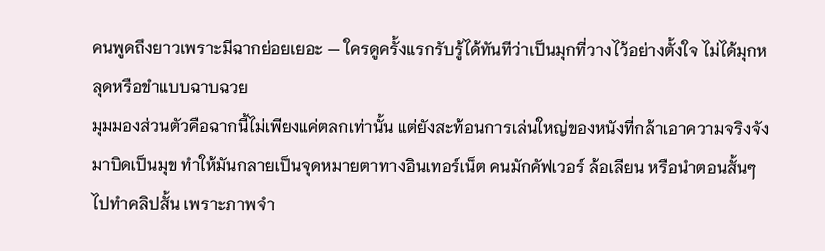คนพูดถึงยาวเพราะมีฉากย่อยเยอะ — ใครดูครั้งแรกรับรู้ได้ทันทีว่าเป็นมุกที่วางไว้อย่างตั้งใจ ไม่ได้มุกหลุดหรือขำแบบฉาบฉวย
มุมมองส่วนตัวคือฉากนี้ไม่เพียงแค่ตลกเท่านั้น แต่ยังสะท้อนการเล่นใหญ่ของหนังที่กล้าเอาความจริงจังมาบิดเป็นมุข ทำให้มันกลายเป็นจุดหมายตาทางอินเทอร์เน็ต คนมักคัฟเวอร์ ล้อเลียน หรือนำตอนสั้นๆ ไปทำคลิปสั้น เพราะภาพจำ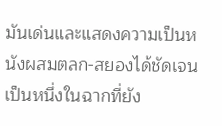มันเด่นและแสดงความเป็นหนังผสมตลก-สยองได้ชัดเจน เป็นหนึ่งในฉากที่ยัง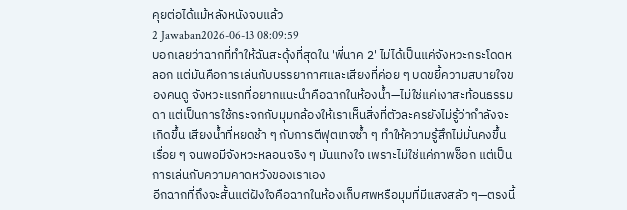คุยต่อได้แม้หลังหนังจบแล้ว
2 Jawaban2026-06-13 08:09:59
บอกเลยว่าฉากที่ทำให้ฉันสะดุ้งที่สุดใน 'พี่นาค 2' ไม่ได้เป็นแค่จังหวะกระโดดหลอก แต่มันคือการเล่นกับบรรยากาศและเสียงที่ค่อย ๆ บดขยี้ความสบายใจของคนดู จังหวะแรกที่อยากแนะนำคือฉากในห้องน้ำ—ไม่ใช่แค่เงาสะท้อนธรรมดา แต่เป็นการใช้กระจกกับมุมกล้องให้เราเห็นสิ่งที่ตัวละครยังไม่รู้ว่ากำลังจะเกิดขึ้น เสียงน้ำที่หยดช้า ๆ กับการตีฟุตเทจซ้ำ ๆ ทำให้ความรู้สึกไม่มั่นคงขึ้นเรื่อย ๆ จนพอมีจังหวะหลอนจริง ๆ มันแทงใจ เพราะไม่ใช่แค่ภาพช็อก แต่เป็นการเล่นกับความคาดหวังของเราเอง
อีกฉากที่ถึงจะสั้นแต่ฝังใจคือฉากในห้องเก็บศพหรือมุมที่มีแสงสลัว ๆ—ตรงนี้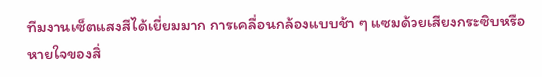ทีมงานเซ็ตแสงสีได้เยี่ยมมาก การเคลื่อนกล้องแบบช้า ๆ แซมด้วยเสียงกระซิบหรือหายใจของสิ่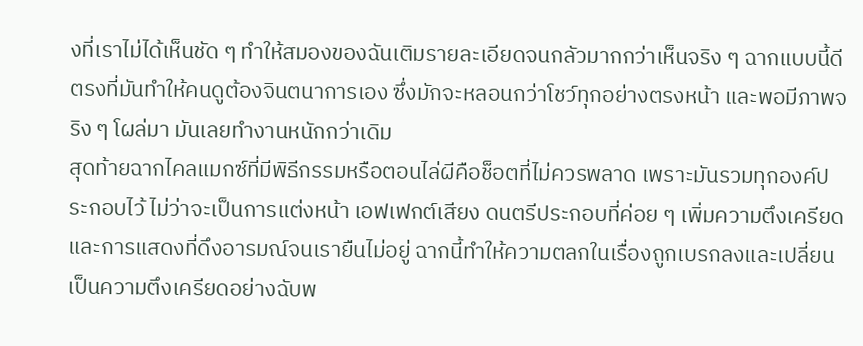งที่เราไม่ได้เห็นชัด ๆ ทำให้สมองของฉันเติมรายละเอียดจนกลัวมากกว่าเห็นจริง ๆ ฉากแบบนี้ดีตรงที่มันทำให้คนดูต้องจินตนาการเอง ซึ่งมักจะหลอนกว่าโชว์ทุกอย่างตรงหน้า และพอมีภาพจริง ๆ โผล่มา มันเลยทำงานหนักกว่าเดิม
สุดท้ายฉากไคลแมกซ์ที่มีพิธีกรรมหรือตอนไล่ผีคือช็อตที่ไม่ควรพลาด เพราะมันรวมทุกองค์ประกอบไว้ ไม่ว่าจะเป็นการแต่งหน้า เอฟเฟกต์เสียง ดนตรีประกอบที่ค่อย ๆ เพิ่มความตึงเครียด และการแสดงที่ดึงอารมณ์จนเรายืนไม่อยู่ ฉากนี้ทำให้ความตลกในเรื่องถูกเบรกลงและเปลี่ยนเป็นความตึงเครียดอย่างฉับพ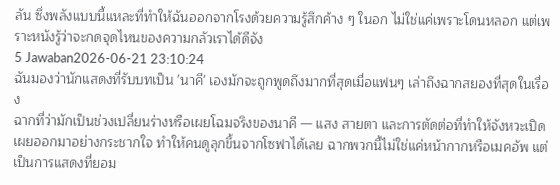ลัน ซึ่งพลังแบบนี้แหละที่ทำให้ฉันออกจากโรงด้วยความรู้สึกค้าง ๆ ในอก ไม่ใช่แค่เพราะโดนหลอก แต่เพราะหนังรู้ว่าจะกดจุดไหนของความกลัวเราได้ดีจัง
5 Jawaban2026-06-21 23:10:24
ฉันมองว่านักแสดงที่รับบทเป็น 'นาคี' เองมักจะถูกพูดถึงมากที่สุดเมื่อแฟนๆ เล่าถึงฉากสยองที่สุดในเรื่อง
ฉากที่ว่ามักเป็นช่วงเปลี่ยนร่างหรือเผยโฉมจริงของนาคี — แสง สายตา และการตัดต่อที่ทำให้จังหวะเปิดเผยออกมาอย่างกระชากใจ ทำให้คนดูลุกขึ้นจากโซฟาได้เลย ฉากพวกนี้ไม่ใช่แค่หน้ากากหรือเมคอัพ แต่เป็นการแสดงที่ยอม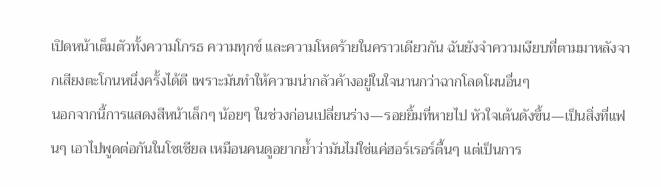เปิดหน้าเต็มตัวทั้งความโกรธ ความทุกข์ และความโหดร้ายในคราวเดียวกัน ฉันยังจำความเงียบที่ตามมาหลังจากเสียงตะโกนหนึ่งครั้งได้ดี เพราะมันทำให้ความน่ากลัวค้างอยู่ในใจนานกว่าฉากโลดโผนอื่นๆ
นอกจากนี้การแสดงสีหน้าเล็กๆ น้อยๆ ในช่วงก่อนเปลี่ยนร่าง—รอยยิ้มที่หายไป หัวใจเต้นดังขึ้น—เป็นสิ่งที่แฟนๆ เอาไปพูดต่อกันในโซเชียล เหมือนคนดูอยากย้ำว่ามันไม่ใช่แค่ฮอร์เรอร์ตื้นๆ แต่เป็นการ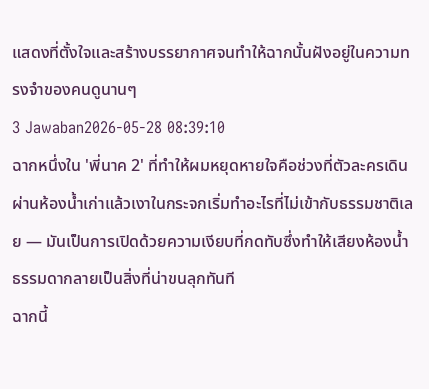แสดงที่ตั้งใจและสร้างบรรยากาศจนทำให้ฉากนั้นฝังอยู่ในความทรงจำของคนดูนานๆ
3 Jawaban2026-05-28 08:39:10
ฉากหนึ่งใน 'พี่นาค 2' ที่ทำให้ผมหยุดหายใจคือช่วงที่ตัวละครเดินผ่านห้องน้ำเก่าแล้วเงาในกระจกเริ่มทำอะไรที่ไม่เข้ากับธรรมชาติเลย — มันเป็นการเปิดด้วยความเงียบที่กดทับซึ่งทำให้เสียงห้องน้ำธรรมดากลายเป็นสิ่งที่น่าขนลุกทันที
ฉากนี้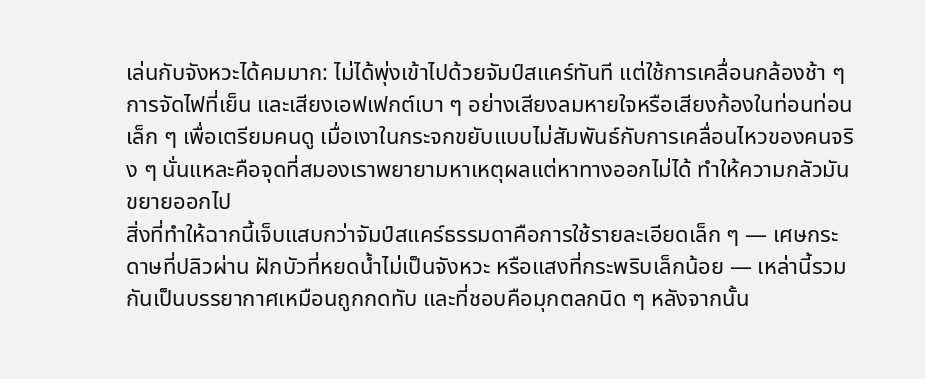เล่นกับจังหวะได้คมมาก: ไม่ได้พุ่งเข้าไปด้วยจัมป์สแคร์ทันที แต่ใช้การเคลื่อนกล้องช้า ๆ การจัดไฟที่เย็น และเสียงเอฟเฟกต์เบา ๆ อย่างเสียงลมหายใจหรือเสียงก้องในท่อนท่อนเล็ก ๆ เพื่อเตรียมคนดู เมื่อเงาในกระจกขยับแบบไม่สัมพันธ์กับการเคลื่อนไหวของคนจริง ๆ นั่นแหละคือจุดที่สมองเราพยายามหาเหตุผลแต่หาทางออกไม่ได้ ทำให้ความกลัวมันขยายออกไป
สิ่งที่ทำให้ฉากนี้เจ็บแสบกว่าจัมป์สแคร์ธรรมดาคือการใช้รายละเอียดเล็ก ๆ — เศษกระดาษที่ปลิวผ่าน ฝักบัวที่หยดน้ำไม่เป็นจังหวะ หรือแสงที่กระพริบเล็กน้อย — เหล่านี้รวมกันเป็นบรรยากาศเหมือนถูกกดทับ และที่ชอบคือมุกตลกนิด ๆ หลังจากนั้น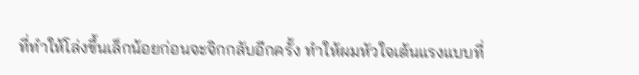ที่ทำให้โล่งขึ้นเล็กน้อยก่อนจะจิกกลับอีกครั้ง ทำให้ผมหัวใจเต้นแรงแบบที่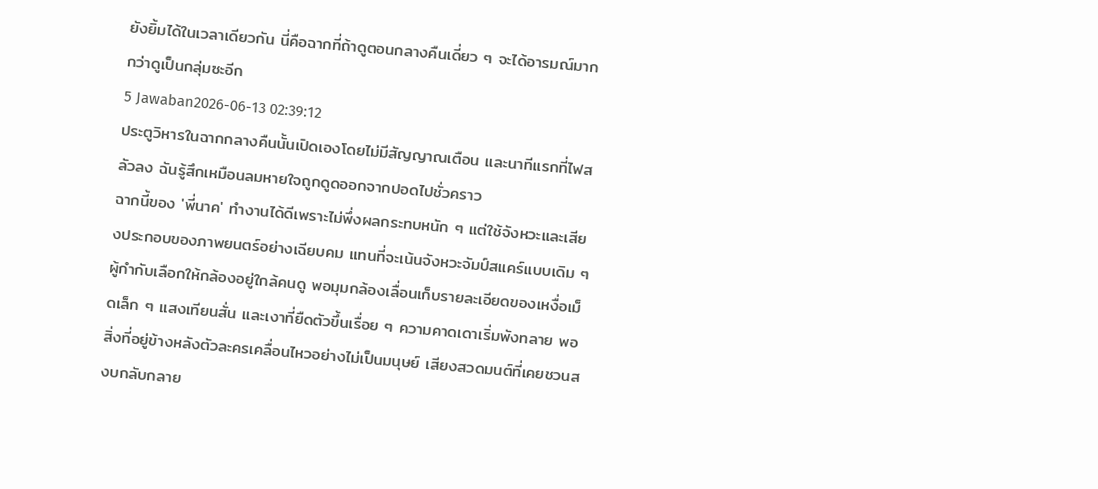ยังยิ้มได้ในเวลาเดียวกัน นี่คือฉากที่ถ้าดูตอนกลางคืนเดี่ยว ๆ จะได้อารมณ์มากกว่าดูเป็นกลุ่มซะอีก
5 Jawaban2026-06-13 02:39:12
ประตูวิหารในฉากกลางคืนนั้นเปิดเองโดยไม่มีสัญญาณเตือน และนาทีแรกที่ไฟสลัวลง ฉันรู้สึกเหมือนลมหายใจถูกดูดออกจากปอดไปชั่วคราว
ฉากนี้ของ 'พี่นาค' ทำงานได้ดีเพราะไม่พึ่งผลกระทบหนัก ๆ แต่ใช้จังหวะและเสียงประกอบของภาพยนตร์อย่างเฉียบคม แทนที่จะเน้นจังหวะจัมป์สแคร์แบบเดิม ๆ ผู้กำกับเลือกให้กล้องอยู่ใกล้คนดู พอมุมกล้องเลื่อนเก็บรายละเอียดของเหงื่อเม็ดเล็ก ๆ แสงเทียนสั่น และเงาที่ยืดตัวขึ้นเรื่อย ๆ ความคาดเดาเริ่มพังทลาย พอสิ่งที่อยู่ข้างหลังตัวละครเคลื่อนไหวอย่างไม่เป็นมนุษย์ เสียงสวดมนต์ที่เคยชวนสงบกลับกลาย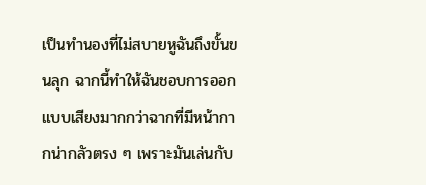เป็นทำนองที่ไม่สบายหูฉันถึงขั้นขนลุก ฉากนี้ทำให้ฉันชอบการออกแบบเสียงมากกว่าฉากที่มีหน้ากากน่ากลัวตรง ๆ เพราะมันเล่นกับ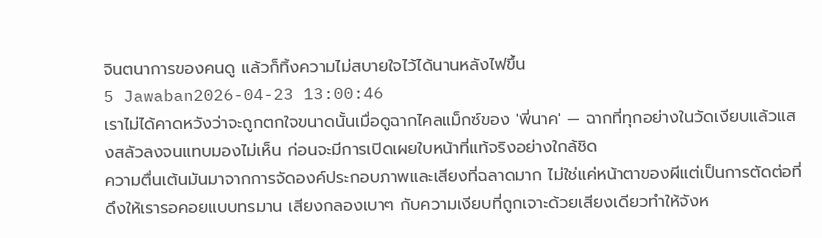จินตนาการของคนดู แล้วก็ทิ้งความไม่สบายใจไว้ได้นานหลังไฟขึ้น
5 Jawaban2026-04-23 13:00:46
เราไม่ได้คาดหวังว่าจะถูกตกใจขนาดนั้นเมื่อดูฉากไคลแม็กซ์ของ 'พี่นาค' — ฉากที่ทุกอย่างในวัดเงียบแล้วแสงสลัวลงจนแทบมองไม่เห็น ก่อนจะมีการเปิดเผยใบหน้าที่แท้จริงอย่างใกล้ชิด
ความตื่นเต้นมันมาจากการจัดองค์ประกอบภาพและเสียงที่ฉลาดมาก ไม่ใช่แค่หน้าตาของผีแต่เป็นการตัดต่อที่ดึงให้เรารอคอยแบบทรมาน เสียงกลองเบาๆ กับความเงียบที่ถูกเจาะด้วยเสียงเดียวทำให้จังห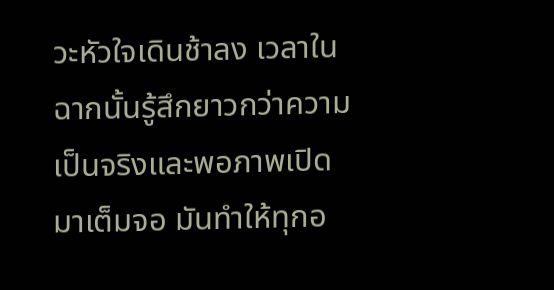วะหัวใจเดินช้าลง เวลาในฉากนั้นรู้สึกยาวกว่าความเป็นจริงและพอภาพเปิดมาเต็มจอ มันทำให้ทุกอ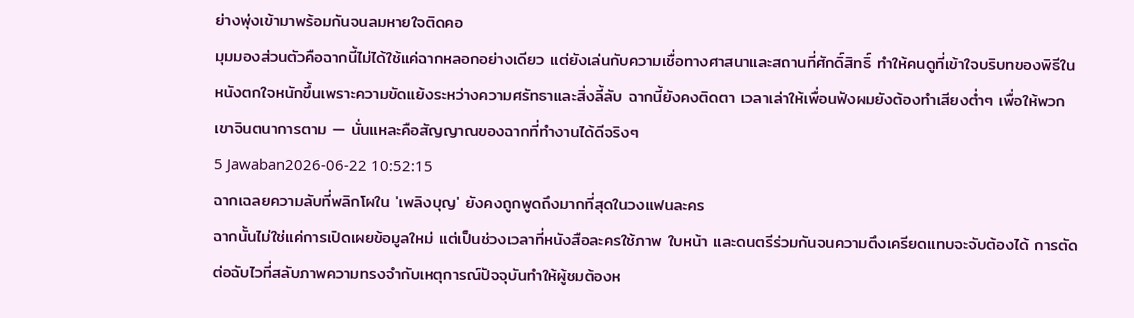ย่างพุ่งเข้ามาพร้อมกันจนลมหายใจติดคอ
มุมมองส่วนตัวคือฉากนี้ไม่ได้ใช้แค่ฉากหลอกอย่างเดียว แต่ยังเล่นกับความเชื่อทางศาสนาและสถานที่ศักดิ์สิทธิ์ ทำให้คนดูที่เข้าใจบริบทของพิธีในหนังตกใจหนักขึ้นเพราะความขัดแย้งระหว่างความศรัทธาและสิ่งลี้ลับ ฉากนี้ยังคงติดตา เวลาเล่าให้เพื่อนฟังผมยังต้องทำเสียงต่ำๆ เพื่อให้พวกเขาจินตนาการตาม — นั่นแหละคือสัญญาณของฉากที่ทำงานได้ดีจริงๆ
5 Jawaban2026-06-22 10:52:15
ฉากเฉลยความลับที่พลิกโผใน 'เพลิงบุญ' ยังคงถูกพูดถึงมากที่สุดในวงแฟนละคร
ฉากนั้นไม่ใช่แค่การเปิดเผยข้อมูลใหม่ แต่เป็นช่วงเวลาที่หนังสือละครใช้ภาพ ใบหน้า และดนตรีร่วมกันจนความตึงเครียดแทบจะจับต้องได้ การตัดต่อฉับไวที่สลับภาพความทรงจำกับเหตุการณ์ปัจจุบันทำให้ผู้ชมต้องห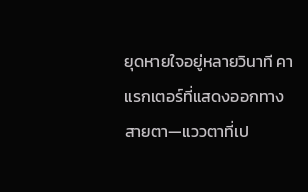ยุดหายใจอยู่หลายวินาที คาแรกเตอร์ที่แสดงออกทางสายตา—แววตาที่เป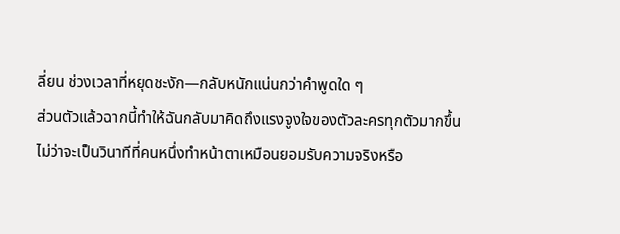ลี่ยน ช่วงเวลาที่หยุดชะงัก—กลับหนักแน่นกว่าคำพูดใด ๆ
ส่วนตัวแล้วฉากนี้ทำให้ฉันกลับมาคิดถึงแรงจูงใจของตัวละครทุกตัวมากขึ้น ไม่ว่าจะเป็นวินาทีที่คนหนึ่งทำหน้าตาเหมือนยอมรับความจริงหรือ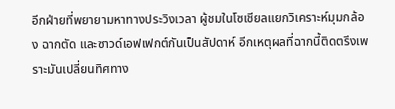อีกฝ่ายที่พยายามหาทางประวิงเวลา ผู้ชมในโซเชียลแยกวิเคราะห์มุมกล้อง ฉากตัด และซาวด์เอฟเฟกต์กันเป็นสัปดาห์ อีกเหตุผลที่ฉากนี้ติดตรึงเพราะมันเปลี่ยนทิศทาง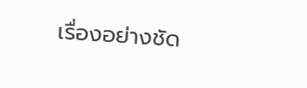เรื่องอย่างชัด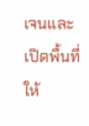เจนและเปิดพื้นที่ให้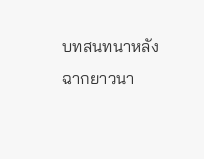บทสนทนาหลังฉากยาวนา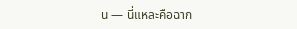น — นี่แหละคือฉาก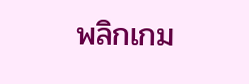พลิกเกม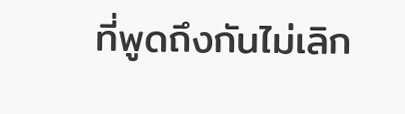ที่พูดถึงกันไม่เลิก